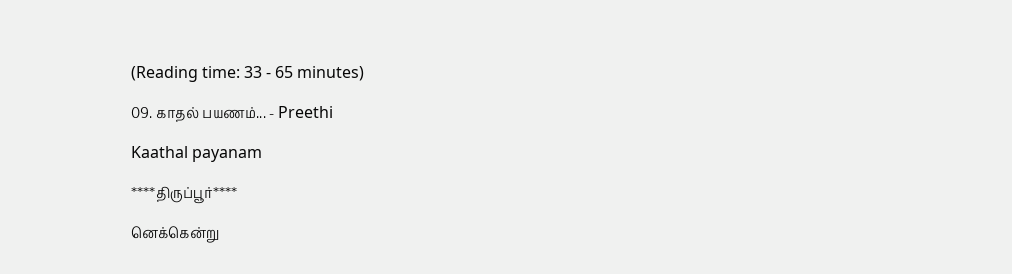(Reading time: 33 - 65 minutes)

09. காதல் பயணம்... - Preethi

Kaathal payanam

****திருப்பூர்****

னெக்கென்று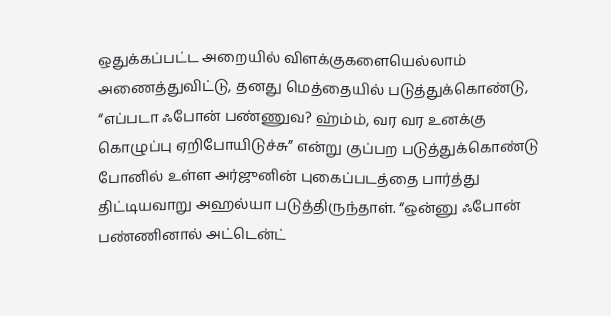ஒதுக்கப்பட்ட அறையில் விளக்குகளையெல்லாம் அணைத்துவிட்டு, தனது மெத்தையில் படுத்துக்கொண்டு, “எப்படா ஃபோன் பண்ணுவ? ஹ்ம்ம், வர வர உனக்கு கொழுப்பு ஏறிபோயிடுச்சு” என்று குப்பற படுத்துக்கொண்டு போனில் உள்ள அர்ஜுனின் புகைப்படத்தை பார்த்து திட்டியவாறு அஹல்யா படுத்திருந்தாள். “ஒன்னு ஃபோன் பண்ணினால் அட்டென்ட்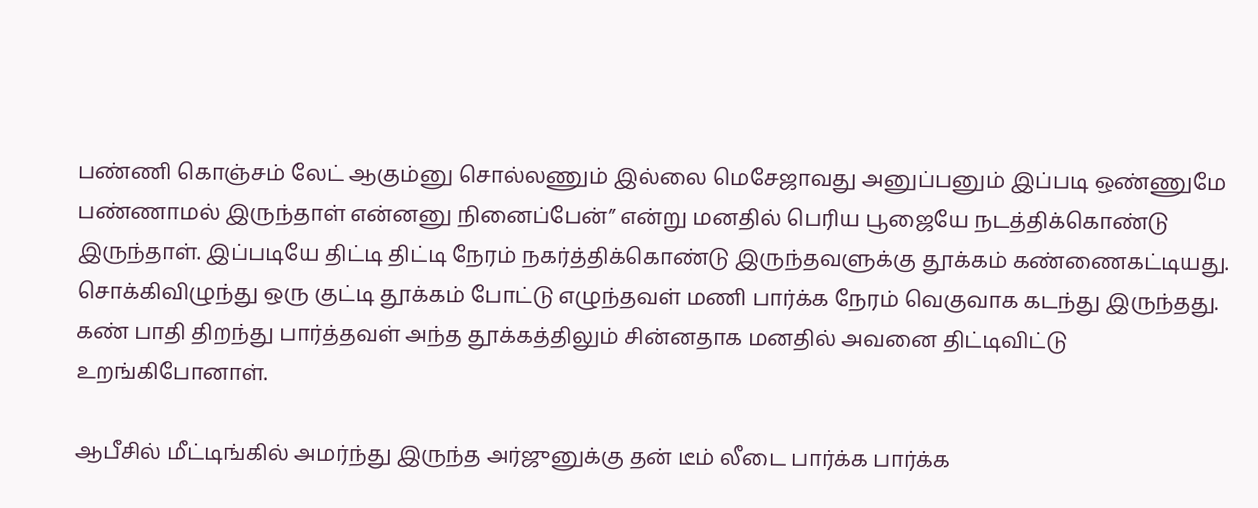பண்ணி கொஞ்சம் லேட் ஆகும்னு சொல்லணும் இல்லை மெசேஜாவது அனுப்பனும் இப்படி ஒண்ணுமே பண்ணாமல் இருந்தாள் என்னனு நினைப்பேன்” என்று மனதில் பெரிய பூஜையே நடத்திக்கொண்டு இருந்தாள். இப்படியே திட்டி திட்டி நேரம் நகர்த்திக்கொண்டு இருந்தவளுக்கு தூக்கம் கண்ணைகட்டியது. சொக்கிவிழுந்து ஒரு குட்டி தூக்கம் போட்டு எழுந்தவள் மணி பார்க்க நேரம் வெகுவாக கடந்து இருந்தது. கண் பாதி திறந்து பார்த்தவள் அந்த தூக்கத்திலும் சின்னதாக மனதில் அவனை திட்டிவிட்டு உறங்கிபோனாள்.

ஆபீசில் மீட்டிங்கில் அமர்ந்து இருந்த அர்ஜுனுக்கு தன் டீம் லீடை பார்க்க பார்க்க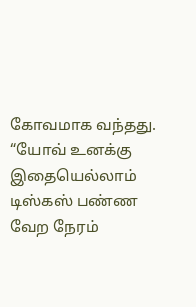கோவமாக வந்தது. “யோவ் உனக்கு இதையெல்லாம் டிஸ்கஸ் பண்ண வேற நேரம்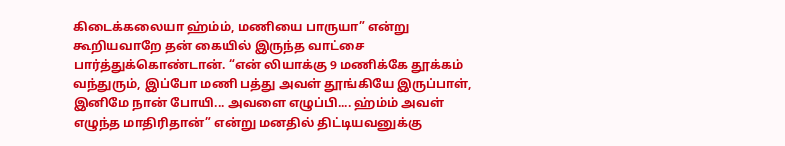கிடைக்கலையா ஹ்ம்ம், மணியை பாருயா” என்று கூறியவாறே தன் கையில் இருந்த வாட்சை பார்த்துக்கொண்டான். “என் லியாக்கு 9 மணிக்கே தூக்கம் வந்துரும், இப்போ மணி பத்து அவள் தூங்கியே இருப்பாள், இனிமே நான் போயி... அவளை எழுப்பி.... ஹ்ம்ம் அவள் எழுந்த மாதிரிதான்” என்று மனதில் திட்டியவனுக்கு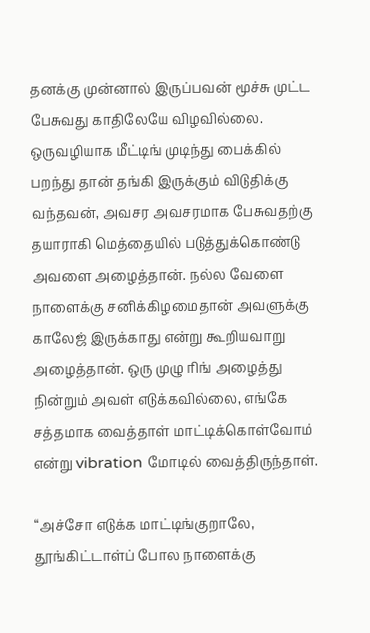தனக்கு முன்னால் இருப்பவன் மூச்சு முட்ட பேசுவது காதிலேயே விழவில்லை. ஒருவழியாக மீட்டிங் முடிந்து பைக்கில் பறந்து தான் தங்கி இருக்கும் விடுதிக்கு வந்தவன், அவசர அவசரமாக பேசுவதற்கு தயாராகி மெத்தையில் படுத்துக்கொண்டு அவளை அழைத்தான். நல்ல வேளை நாளைக்கு சனிக்கிழமைதான் அவளுக்கு காலேஜ் இருக்காது என்று கூறியவாறு அழைத்தான். ஒரு முழு ரிங் அழைத்து நின்றும் அவள் எடுக்கவில்லை, எங்கே சத்தமாக வைத்தாள் மாட்டிக்கொள்வோம் என்று vibration மோடில் வைத்திருந்தாள்.

“அச்சோ எடுக்க மாட்டிங்குறாலே, தூங்கிட்டாள்ப் போல நாளைக்கு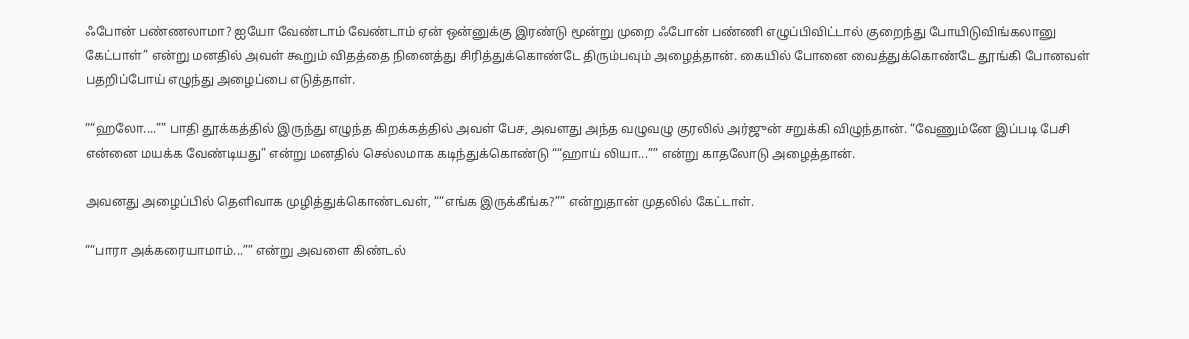ஃபோன் பண்ணலாமா? ஐயோ வேண்டாம் வேண்டாம் ஏன் ஒன்னுக்கு இரண்டு மூன்று முறை ஃபோன் பண்ணி எழுப்பிவிட்டால் குறைந்து போயிடுவிங்கலானு கேட்பாள்” என்று மனதில் அவள் கூறும் விதத்தை நினைத்து சிரித்துக்கொண்டே திரும்பவும் அழைத்தான். கையில் போனை வைத்துக்கொண்டே தூங்கி போனவள் பதறிப்போய் எழுந்து அழைப்பை எடுத்தாள்.

““ஹலோ....”” பாதி தூக்கத்தில் இருந்து எழுந்த கிறக்கத்தில் அவள் பேச, அவளது அந்த வழுவழு குரலில் அர்ஜுன் சறுக்கி விழுந்தான். “வேணும்னே இப்படி பேசி என்னை மயக்க வேண்டியது” என்று மனதில் செல்லமாக கடிந்துக்கொண்டு ““ஹாய் லியா...”” என்று காதலோடு அழைத்தான்.

அவனது அழைப்பில் தெளிவாக முழித்துக்கொண்டவள், ““எங்க இருக்கீங்க?”” என்றுதான் முதலில் கேட்டாள்.

““பாரா அக்கரையாமாம்...”” என்று அவளை கிண்டல்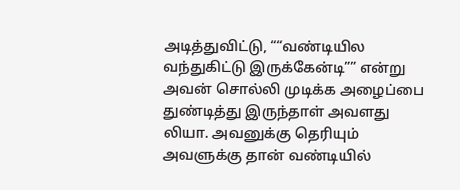அடித்துவிட்டு, ““வண்டியில வந்துகிட்டு இருக்கேன்டி”” என்று அவன் சொல்லி முடிக்க அழைப்பை துண்டித்து இருந்தாள் அவளது லியா. அவனுக்கு தெரியும் அவளுக்கு தான் வண்டியில்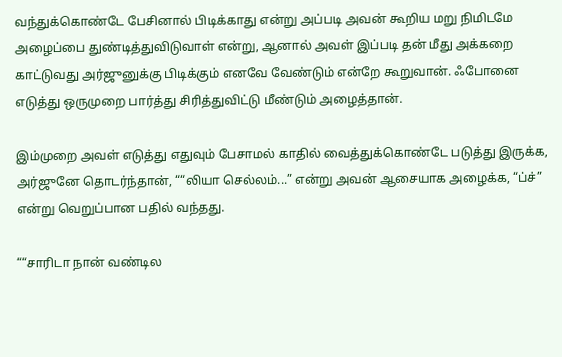வந்துக்கொண்டே பேசினால் பிடிக்காது என்று அப்படி அவன் கூறிய மறு நிமிடமே அழைப்பை துண்டித்துவிடுவாள் என்று, ஆனால் அவள் இப்படி தன் மீது அக்கறை காட்டுவது அர்ஜுனுக்கு பிடிக்கும் எனவே வேண்டும் என்றே கூறுவான். ஃபோனை எடுத்து ஒருமுறை பார்த்து சிரித்துவிட்டு மீண்டும் அழைத்தான்.

இம்முறை அவள் எடுத்து எதுவும் பேசாமல் காதில் வைத்துக்கொண்டே படுத்து இருக்க, அர்ஜுனே தொடர்ந்தான், ““லியா செல்லம்...” என்று அவன் ஆசையாக அழைக்க, “ப்ச்” என்று வெறுப்பான பதில் வந்தது.

““சாரிடா நான் வண்டில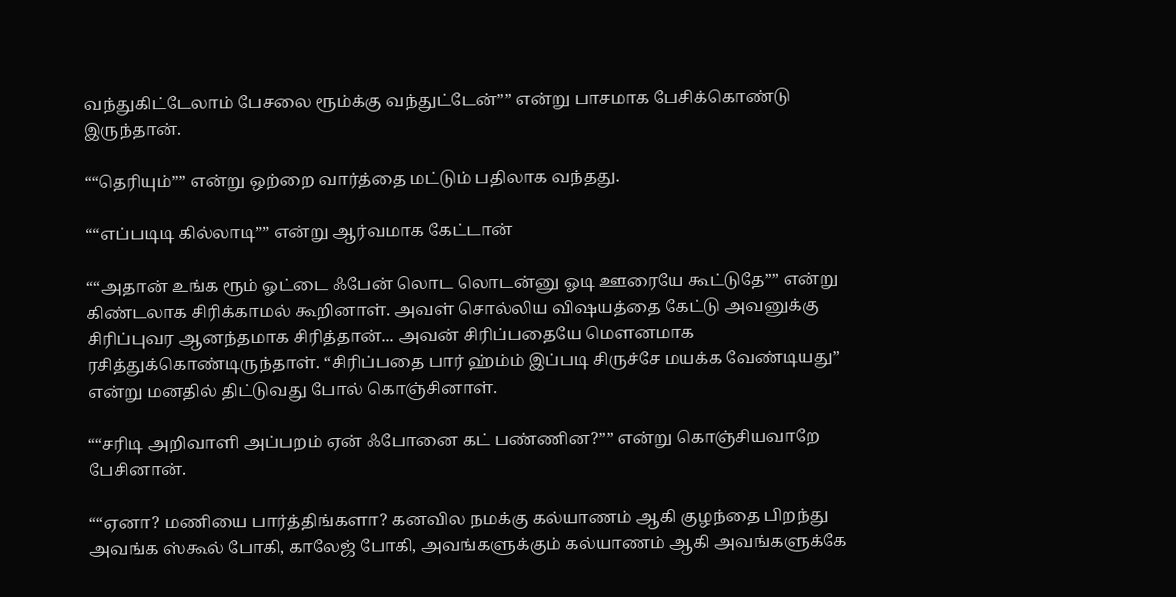வந்துகிட்டேலாம் பேசலை ரூம்க்கு வந்துட்டேன்”” என்று பாசமாக பேசிக்கொண்டு இருந்தான்.

““தெரியும்”” என்று ஒற்றை வார்த்தை மட்டும் பதிலாக வந்தது.

““எப்படிடி கில்லாடி”” என்று ஆர்வமாக கேட்டான்

““அதான் உங்க ரூம் ஓட்டை ஃபேன் லொட லொடன்னு ஓடி ஊரையே கூட்டுதே”” என்று கிண்டலாக சிரிக்காமல் கூறினாள். அவள் சொல்லிய விஷயத்தை கேட்டு அவனுக்கு சிரிப்புவர ஆனந்தமாக சிரித்தான்... அவன் சிரிப்பதையே மௌனமாக ரசித்துக்கொண்டிருந்தாள். “சிரிப்பதை பார் ஹ்ம்ம் இப்படி சிருச்சே மயக்க வேண்டியது” என்று மனதில் திட்டுவது போல் கொஞ்சினாள்.

““சரிடி அறிவாளி அப்பறம் ஏன் ஃபோனை கட் பண்ணின?”” என்று கொஞ்சியவாறே பேசினான்.

““ஏனா? மணியை பார்த்திங்களா? கனவில நமக்கு கல்யாணம் ஆகி குழந்தை பிறந்து அவங்க ஸ்கூல் போகி, காலேஜ் போகி, அவங்களுக்கும் கல்யாணம் ஆகி அவங்களுக்கே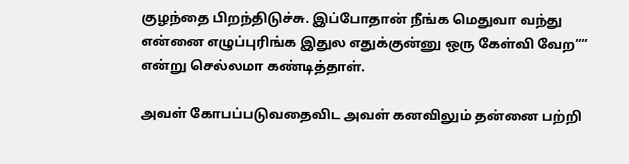குழந்தை பிறந்திடுச்சு. இப்போதான் நீங்க மெதுவா வந்து என்னை எழுப்புரிங்க இதுல எதுக்குன்னு ஒரு கேள்வி வேற”” என்று செல்லமா கண்டித்தாள்.

அவள் கோபப்படுவதைவிட அவள் கனவிலும் தன்னை பற்றி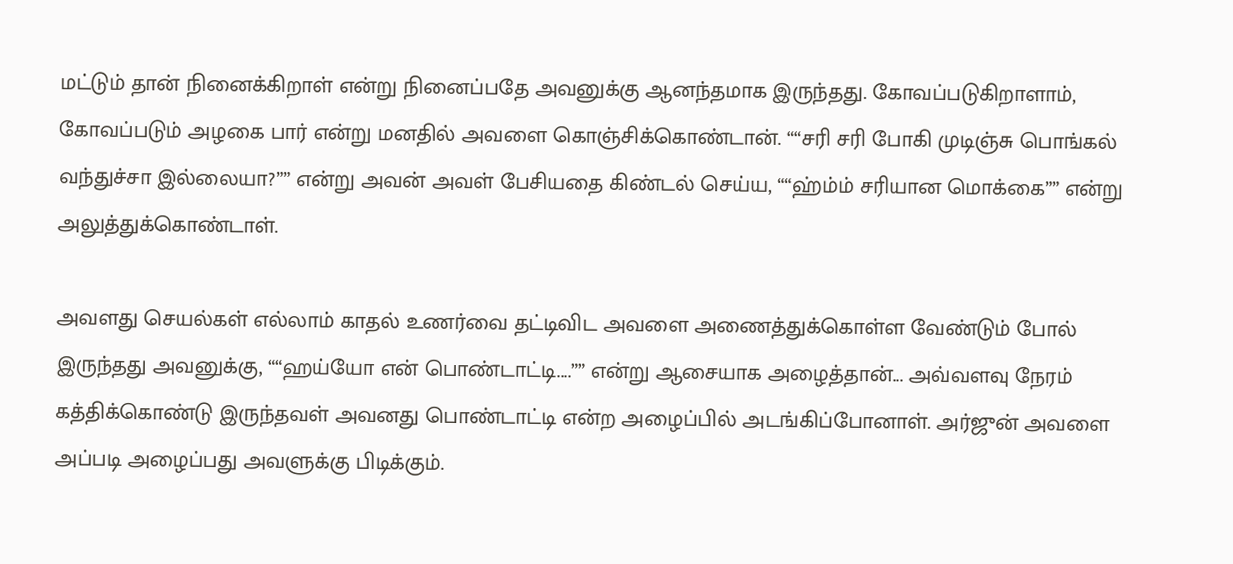மட்டும் தான் நினைக்கிறாள் என்று நினைப்பதே அவனுக்கு ஆனந்தமாக இருந்தது. கோவப்படுகிறாளாம், கோவப்படும் அழகை பார் என்று மனதில் அவளை கொஞ்சிக்கொண்டான். ““சரி சரி போகி முடிஞ்சு பொங்கல் வந்துச்சா இல்லையா?”” என்று அவன் அவள் பேசியதை கிண்டல் செய்ய, ““ஹ்ம்ம் சரியான மொக்கை”” என்று அலுத்துக்கொண்டாள்.

அவளது செயல்கள் எல்லாம் காதல் உணர்வை தட்டிவிட அவளை அணைத்துக்கொள்ள வேண்டும் போல் இருந்தது அவனுக்கு, ““ஹய்யோ என் பொண்டாட்டி....”” என்று ஆசையாக அழைத்தான்... அவ்வளவு நேரம் கத்திக்கொண்டு இருந்தவள் அவனது பொண்டாட்டி என்ற அழைப்பில் அடங்கிப்போனாள். அர்ஜுன் அவளை அப்படி அழைப்பது அவளுக்கு பிடிக்கும்.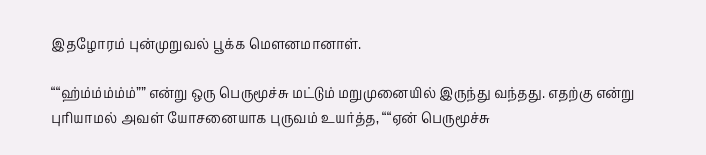இதழோரம் புன்முறுவல் பூக்க மௌனமானாள்.

““ஹ்ம்ம்ம்ம்ம்”” என்று ஒரு பெருமூச்சு மட்டும் மறுமுனையில் இருந்து வந்தது. எதற்கு என்று புரியாமல் அவள் யோசனையாக புருவம் உயர்த்த, ““ஏன் பெருமூச்சு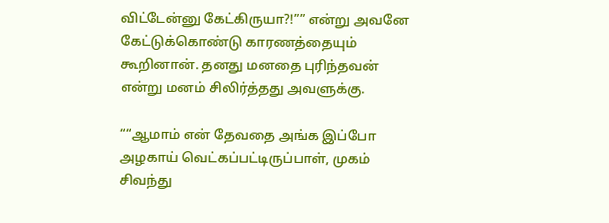விட்டேன்னு கேட்கிருயா?!”” என்று அவனே கேட்டுக்கொண்டு காரணத்தையும் கூறினான். தனது மனதை புரிந்தவன் என்று மனம் சிலிர்த்தது அவளுக்கு.

““ஆமாம் என் தேவதை அங்க இப்போ அழகாய் வெட்கப்பட்டிருப்பாள், முகம் சிவந்து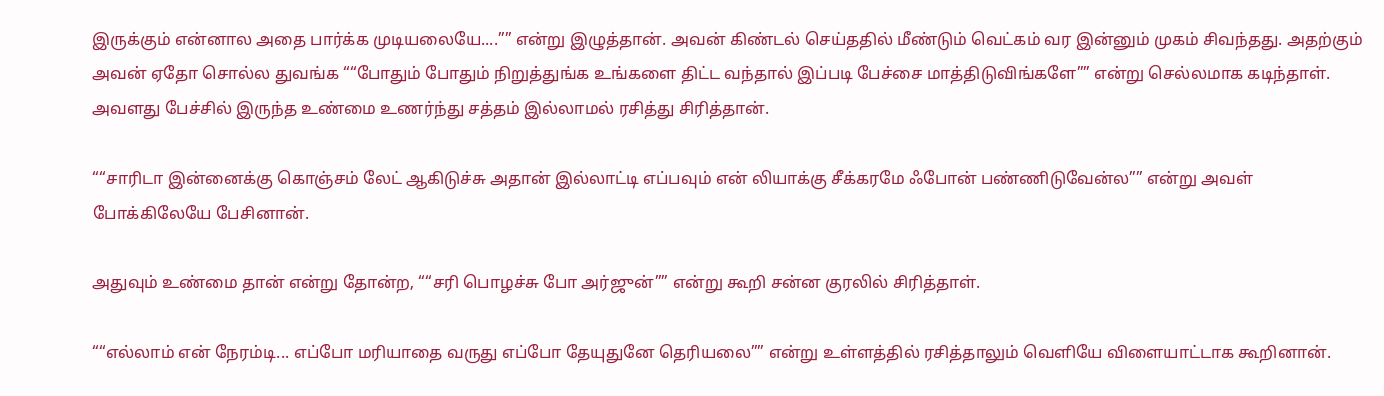இருக்கும் என்னால அதை பார்க்க முடியலையே....”” என்று இழுத்தான். அவன் கிண்டல் செய்ததில் மீண்டும் வெட்கம் வர இன்னும் முகம் சிவந்தது. அதற்கும் அவன் ஏதோ சொல்ல துவங்க ““போதும் போதும் நிறுத்துங்க உங்களை திட்ட வந்தால் இப்படி பேச்சை மாத்திடுவிங்களே”” என்று செல்லமாக கடிந்தாள். அவளது பேச்சில் இருந்த உண்மை உணர்ந்து சத்தம் இல்லாமல் ரசித்து சிரித்தான்.

““சாரிடா இன்னைக்கு கொஞ்சம் லேட் ஆகிடுச்சு அதான் இல்லாட்டி எப்பவும் என் லியாக்கு சீக்கரமே ஃபோன் பண்ணிடுவேன்ல”” என்று அவள் போக்கிலேயே பேசினான்.

அதுவும் உண்மை தான் என்று தோன்ற, ““சரி பொழச்சு போ அர்ஜுன்”” என்று கூறி சன்ன குரலில் சிரித்தாள்.

““எல்லாம் என் நேரம்டி... எப்போ மரியாதை வருது எப்போ தேயுதுனே தெரியலை”” என்று உள்ளத்தில் ரசித்தாலும் வெளியே விளையாட்டாக கூறினான்.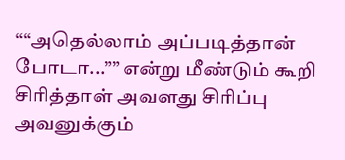““அதெல்லாம் அப்படித்தான் போடா...”” என்று மீண்டும் கூறி சிரித்தாள் அவளது சிரிப்பு அவனுக்கும்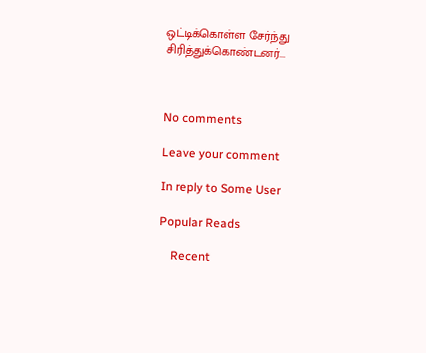ஒட்டிக்கொள்ள சேர்ந்து சிரித்துக்கொண்டனர்...



No comments

Leave your comment

In reply to Some User

Popular Reads

    Recent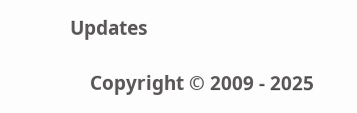Updates

    Copyright © 2009 - 2025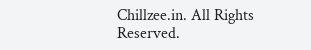Chillzee.in. All Rights Reserved.